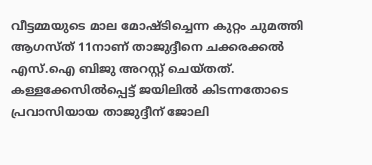വീട്ടമ്മയുടെ മാല മോഷ്ടിച്ചെന്ന കുറ്റം ചുമത്തി ആഗസ്ത് 11നാണ് താജുദ്ദീനെ ചക്കരക്കൽ എസ്.ഐ ബിജു അറസ്റ്റ് ചെയ്തത്. കള്ളക്കേസിൽപ്പെട്ട് ജയിലിൽ കിടന്നതോടെ പ്രവാസിയായ താജുദ്ദീന് ജോലി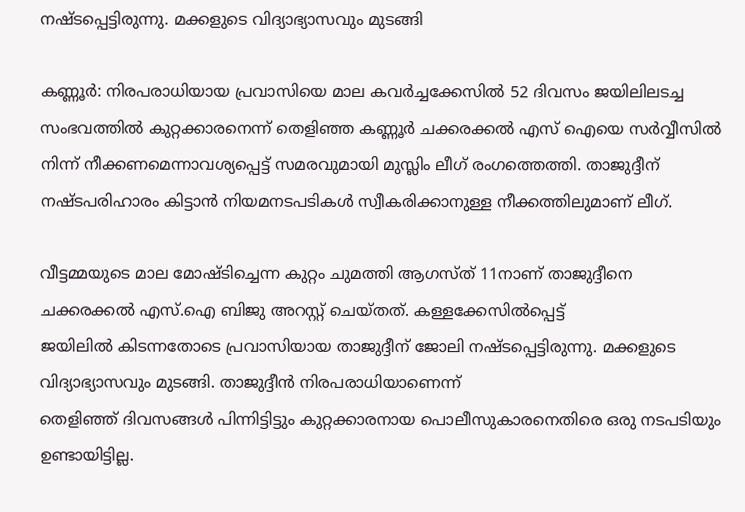നഷ്ടപ്പെട്ടിരുന്നു. മക്കളുടെ വിദ്യാഭ്യാസവും മുടങ്ങി

കണ്ണൂര്‍: നിരപരാധിയായ പ്രവാസിയെ മാല കവർച്ചക്കേസിൽ 52 ദിവസം ജയിലിലടച്ച സംഭവത്തിൽ കുറ്റക്കാരനെന്ന് തെളിഞ്ഞ കണ്ണൂർ ചക്കരക്കൽ എസ് ഐയെ സർവ്വീസിൽ നിന്ന് നീക്കണമെന്നാവശ്യപ്പെട്ട് സമരവുമായി മുസ്ലിം ലീഗ് രംഗത്തെത്തി. താജുദ്ദീന് നഷ്ടപരിഹാരം കിട്ടാൻ നിയമനടപടികൾ സ്വീകരിക്കാനുള്ള നീക്കത്തിലുമാണ് ലീഗ്.

വീട്ടമ്മയുടെ മാല മോഷ്ടിച്ചെന്ന കുറ്റം ചുമത്തി ആഗസ്ത് 11നാണ് താജുദ്ദീനെ ചക്കരക്കൽ എസ്.ഐ ബിജു അറസ്റ്റ് ചെയ്തത്. കള്ളക്കേസിൽപ്പെട്ട്
ജയിലിൽ കിടന്നതോടെ പ്രവാസിയായ താജുദ്ദീന് ജോലി നഷ്ടപ്പെട്ടിരുന്നു. മക്കളുടെ വിദ്യാഭ്യാസവും മുടങ്ങി. താജുദ്ദീൻ നിരപരാധിയാണെന്ന്
തെളിഞ്ഞ് ദിവസങ്ങൾ പിന്നിട്ടിട്ടും കുറ്റക്കാരനായ പൊലീസുകാരനെതിരെ ഒരു നടപടിയും ഉണ്ടായിട്ടില്ല.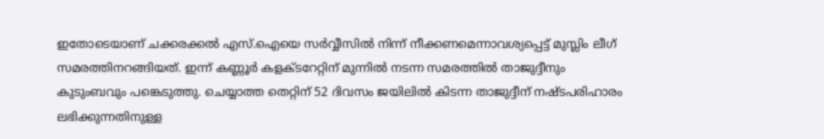ഇതോടെയാണ് ചക്കരക്കൽ എസ്.ഐയെ സർവ്വീസിൽ നിന്ന് നീക്കണമെന്നാവശ്യപ്പെട്ട് മുസ്ലിം ലീഗ് സമരത്തിനറങ്ങിയത്. ഇന്ന് കണ്ണൂർ കളക്ടറേറ്റിന് മുന്നിൽ നടന്ന സമരത്തിൽ താജുദ്ദീനും കുടുംബവും പങ്കെടുത്തു. ചെയ്യാത്ത തെറ്റിന് 52 ദിവസം ജയിലിൽ കിടന്ന താജുദ്ദീന് നഷ്ടപരിഹാരം ലഭിക്കുന്നതിനുള്ള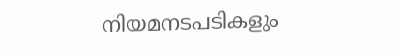നിയമനടപടികളും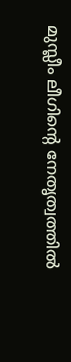മുസ്ലീം ലീഗിന്‍റെ നേതൃത്വത്തിൽ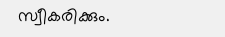സ്വീകരിക്കും.